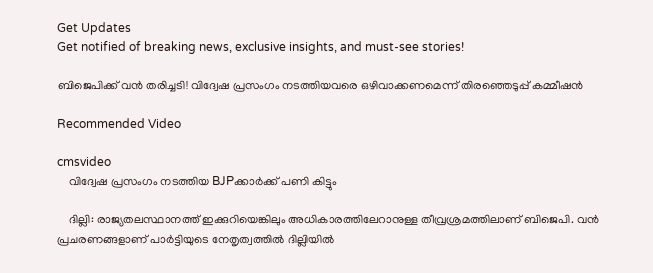Get Updates
Get notified of breaking news, exclusive insights, and must-see stories!

ബിജെപിക്ക് വന്‍ തരിച്ചടി! വിദ്വേഷ പ്രസംഗം നടത്തിയവരെ ഒഴിവാക്കണമെന്ന് തിരഞ്ഞെടുപ്പ് കമ്മീഷന്‍

Recommended Video

cmsvideo
    വിദ്വേഷ പ്രസംഗം നടത്തിയ BJPക്കാര്‍ക്ക് പണി കിട്ടും

    ദില്ലി: രാജ്യതലസ്ഥാനത്ത് ഇക്കുറിയെങ്കിലും അധികാരത്തിലേറാനുള്ള തീവ്രശ്രമത്തിലാണ് ബിജെപി. വന്‍ പ്രചരണങ്ങളാണ് പാര്‍ട്ടിയുടെ നേതൃത്വത്തില്‍ ദില്ലിയില്‍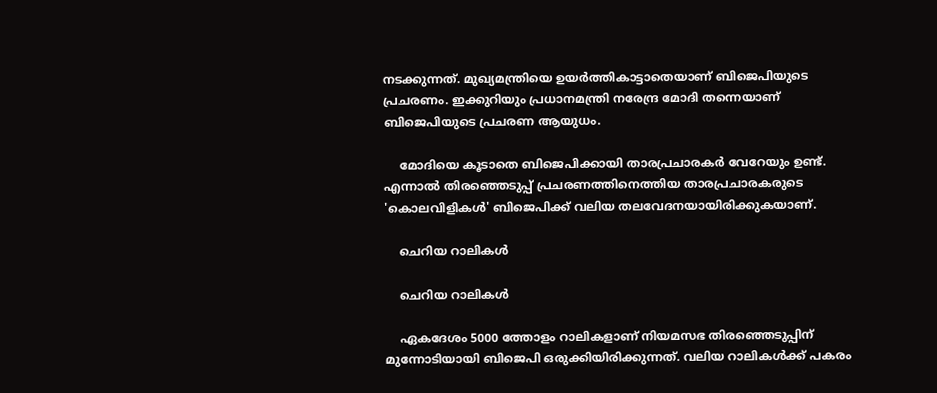നടക്കുന്നത്. മുഖ്യമന്ത്രിയെ ഉയര്‍ത്തികാട്ടാതെയാണ് ബിജെപിയുടെ പ്രചരണം. ഇക്കുറിയും പ്രധാനമന്ത്രി നരേന്ദ്ര മോദി തന്നെയാണ് ബിജെപിയുടെ പ്രചരണ ആയുധം.

    മോദിയെ കൂടാതെ ബിജെപിക്കായി താരപ്രചാരകര്‍ വേറേയും ഉണ്ട്. എന്നാല്‍ തിരഞ്ഞെടുപ്പ് പ്രചരണത്തിനെത്തിയ താരപ്രചാരകരുടെ 'കൊലവിളികള്‍' ബിജെപിക്ക് വലിയ തലവേദനയായിരിക്കുകയാണ്.

    ചെറിയ റാലികള്‍

    ചെറിയ റാലികള്‍

    ഏകദേശം 5000 ത്തോളം റാലികളാണ് നിയമസഭ തിരഞ്ഞെടുപ്പിന് മുന്നോടിയായി ബിജെപി ഒരുക്കിയിരിക്കുന്നത്. വലിയ റാലികള്‍ക്ക് പകരം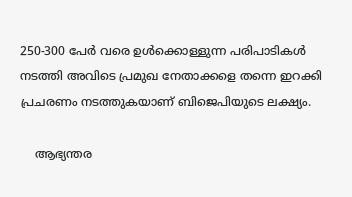250-300 പേര്‍ വരെ ഉള്‍ക്കൊള്ളുന്ന പരിപാടികള്‍ നടത്തി അവിടെ പ്രമുഖ നേതാക്കളെ തന്നെ ഇറക്കി പ്രചരണം നടത്തുകയാണ് ബിജെപിയുടെ ലക്ഷ്യം.

    ആഭ്യന്തര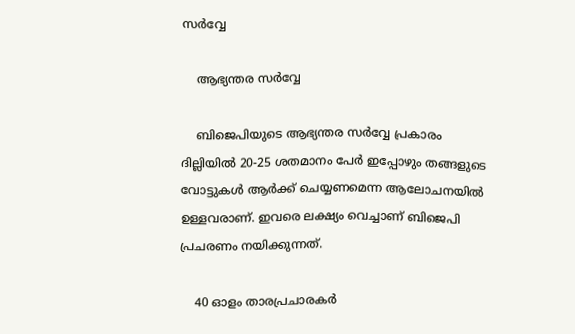സര്‍വ്വേ

    ആഭ്യന്തര സര്‍വ്വേ

    ബിജെപിയുടെ ആഭ്യന്തര സര്‍വ്വേ പ്രകാരം ദില്ലിയില്‍ 20-25 ശതമാനം പേര്‍ ഇപ്പോഴും തങ്ങളുടെ വോട്ടുകള്‍ ആര്‍ക്ക് ചെയ്യണമെന്ന ആലോചനയില്‍ ഉള്ളവരാണ്. ഇവരെ ലക്ഷ്യം വെച്ചാണ് ബിജെപി പ്രചരണം നയിക്കുന്നത്.

    40 ഓളം താരപ്രചാരകര്‍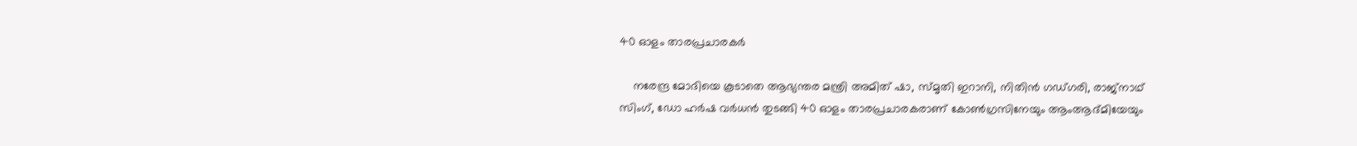40 ഓളം താരപ്രചാരകര്‍

    നരേന്ദ്ര മോദിയെ കൂടാതെ ആഭ്യന്തര മന്ത്രി അമിത് ഷാ, സ്മൃതി ഇറാനി, നിതിന്‍ ഗഡ്ഗരി, രാജ്നാഥ് സിംഗ്, ഡോ ഹര്‍ഷ വര്‍ധന്‍ തുടങ്ങി 40 ഓളം താരപ്രചാരകരാണ് കോണ്‍ഗ്രസിനേയും ആംആദ്മിയേയും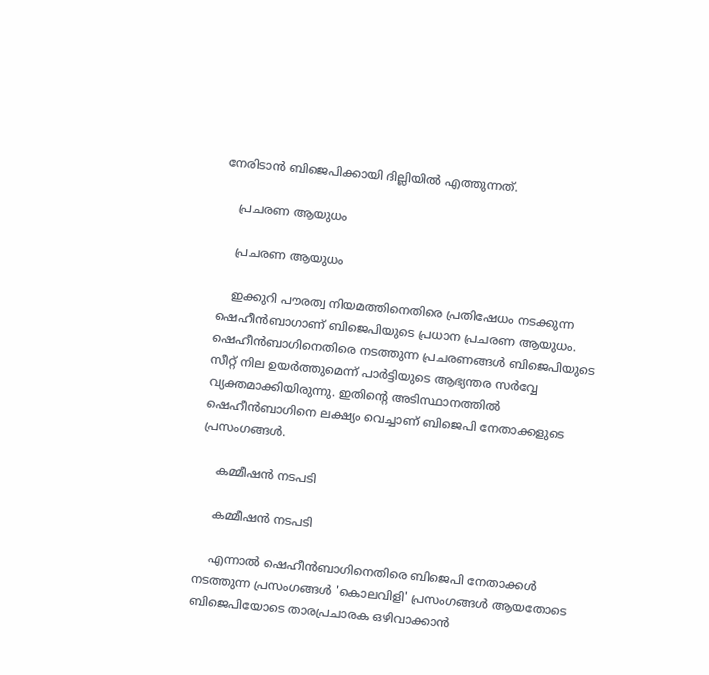നേരിടാന്‍ ബിജെപിക്കായി ദില്ലിയില്‍ എത്തുന്നത്.

    പ്രചരണ ആയുധം

    പ്രചരണ ആയുധം

    ഇക്കുറി പൗരത്വ നിയമത്തിനെതിരെ പ്രതിഷേധം നടക്കുന്ന ഷെഹീന്‍ബാഗാണ് ബിജെപിയുടെ പ്രധാന പ്രചരണ ആയുധം. ഷെഹീന്‍ബാഗിനെതിരെ നടത്തുന്ന പ്രചരണങ്ങള്‍ ബിജെപിയുടെ സീറ്റ് നില ഉയര്‍ത്തുമെന്ന് പാര്‍ട്ടിയുടെ ആഭ്യന്തര സര്‍വ്വേ വ്യക്തമാക്കിയിരുന്നു. ഇതിന്‍റെ അടിസ്ഥാനത്തില്‍ ഷെഹീന്‍ബാഗിനെ ലക്ഷ്യം വെച്ചാണ് ബിജെപി നേതാക്കളുടെ പ്രസംഗങ്ങള്‍.

    കമ്മീഷന്‍ നടപടി

    കമ്മീഷന്‍ നടപടി

    എന്നാല്‍ ഷെഹീന്‍ബാഗിനെതിരെ ബിജെപി നേതാക്കള്‍ നടത്തുന്ന പ്രസംഗങ്ങള്‍ 'കൊലവിളി' പ്രസംഗങ്ങള്‍ ആയതോടെ ബിജെപിയോടെ താരപ്രചാരക ഒഴിവാക്കാന്‍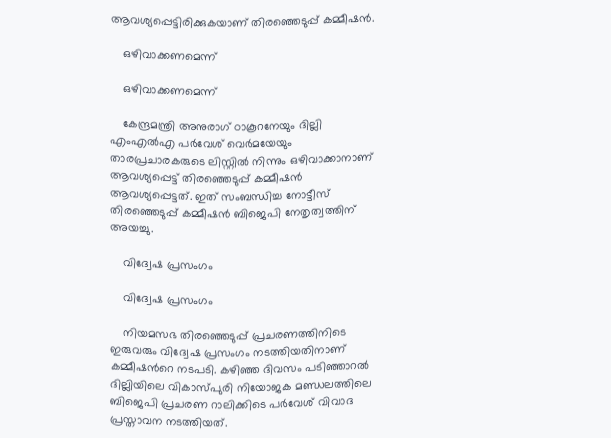ആവശ്യപ്പെട്ടിരിക്കുകയാണ് തിരഞ്ഞെടുപ്പ് കമ്മീഷന്‍.

    ഒഴിവാക്കണമെന്ന്

    ഒഴിവാക്കണമെന്ന്

    കേന്ദ്രമന്ത്രി അനുരാഗ് ഠാകൂറനേയും ദില്ലി എംഎല്‍എ പര്‍വേശ് വെര്‍മയേയും താരപ്രചാരകരുടെ ലിസ്റ്റില്‍ നിന്നും ഒഴിവാക്കാനാണ് ആവശ്യപ്പെട്ട് തിരഞ്ഞെടുപ്പ് കമ്മീഷന്‍ ആവശ്യപ്പെട്ടത്. ഇത് സംബന്ധിച്ച നോട്ടീസ് തിരഞ്ഞെടുപ്പ് കമ്മീഷന്‍ ബിജെപി നേതൃത്വത്തിന് അയച്ചു.

    വിദ്വേഷ പ്രസംഗം

    വിദ്വേഷ പ്രസംഗം

    നിയമസഭ തിരഞ്ഞെടുപ്പ് പ്രചരണത്തിനിടെ ഇരുവരും വിദ്വേഷ പ്രസംഗം നടത്തിയതിനാണ് കമ്മീഷന്‍റെ നടപടി. കഴിഞ്ഞ ദിവസം പടിഞ്ഞാറല്‍ ദില്ലിയിലെ വികാസ്പുരി നിയോജക മണ്ഡലത്തിലെ ബിജെപി പ്രചരണ റാലിക്കിടെ പര്‍വേശ് വിവാദ പ്രസ്താവന നടത്തിയത്.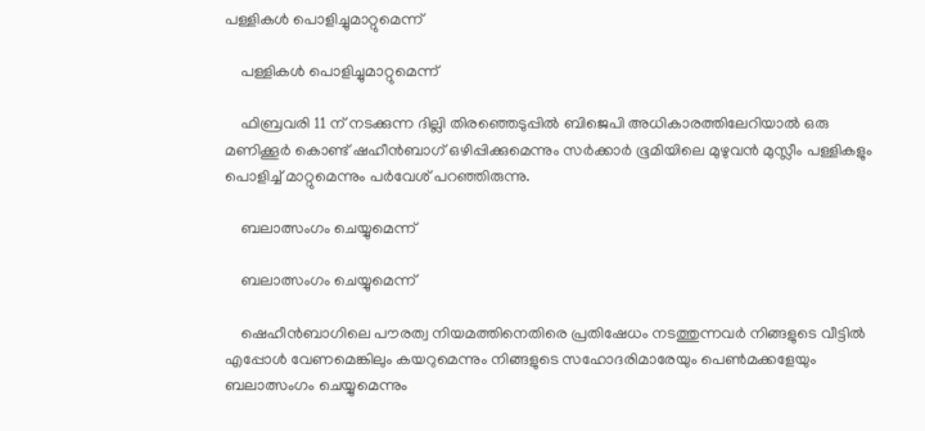പള്ളികള്‍ പൊളിച്ചുമാറ്റുമെന്ന്

    പള്ളികള്‍ പൊളിച്ചുമാറ്റുമെന്ന്

    ഫിബ്രവരി 11 ന് നടക്കുന്ന ദില്ലി തിരഞ്ഞെടുപ്പില്‍ ബിജെപി അധികാരത്തിലേറിയാല്‍ ഒരു മണിക്കൂര്‍ കൊണ്ട് ഷഹീന്‍ബാഗ് ഒഴിപ്പിക്കുമെന്നും സര്‍ക്കാര്‍ ഭൂമിയിലെ മുഴുവന്‍ മുസ്ലീം പള്ളികളും പൊളിച്ച് മാറ്റുമെന്നും പര്‍വേശ് പറഞ്ഞിരുന്നു.

    ബലാത്സംഗം ചെയ്യുമെന്ന്

    ബലാത്സംഗം ചെയ്യുമെന്ന്

    ഷെഹീന്‍ബാഗിലെ പൗരത്വ നിയമത്തിനെതിരെ പ്രതിഷേധം നടത്തുന്നവര്‍ നിങ്ങളുടെ വീട്ടില്‍ എപ്പോള്‍ വേണമെങ്കിലും കയറുമെന്നും നിങ്ങളുടെ സഹോദരിമാരേയും പെണ്‍മക്കളേയും ബലാത്സംഗം ചെയ്യുമെന്നും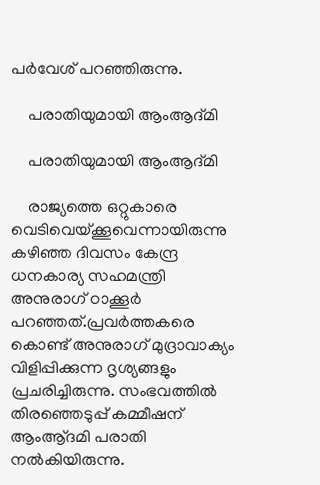പര്‍വേശ് പറഞ്ഞിരുന്നു.

    പരാതിയുമായി ആംആദ്മി

    പരാതിയുമായി ആംആദ്മി

    രാജ്യത്തെ ഒറ്റുകാരെ വെടിവെയ്ക്കൂവെന്നായിരുന്നു കഴിഞ്ഞ ദിവസം കേന്ദ്ര ധനകാര്യ സഹമന്ത്രി അനുരാഗ് ഠാക്കൂര്‍ പറഞ്ഞത്.പ്രവര്‍ത്തകരെ കൊണ്ട് അനുരാഗ് മുദ്രാവാക്യം വിളിപ്പിക്കുന്ന ദൃശ്യങ്ങളും പ്രചരിച്ചിരുന്നു. സംഭവത്തില്‍ തിരഞ്ഞെടുപ്പ് കമ്മീഷന് ആംആ്ദമി പരാതി നല്‍കിയിരുന്നു.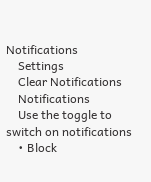Notifications
    Settings
    Clear Notifications
    Notifications
    Use the toggle to switch on notifications
    • Block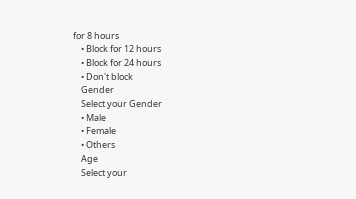for 8 hours
    • Block for 12 hours
    • Block for 24 hours
    • Don't block
    Gender
    Select your Gender
    • Male
    • Female
    • Others
    Age
    Select your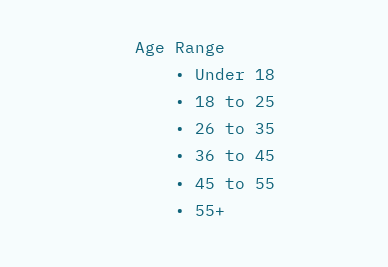Age Range
    • Under 18
    • 18 to 25
    • 26 to 35
    • 36 to 45
    • 45 to 55
    • 55+